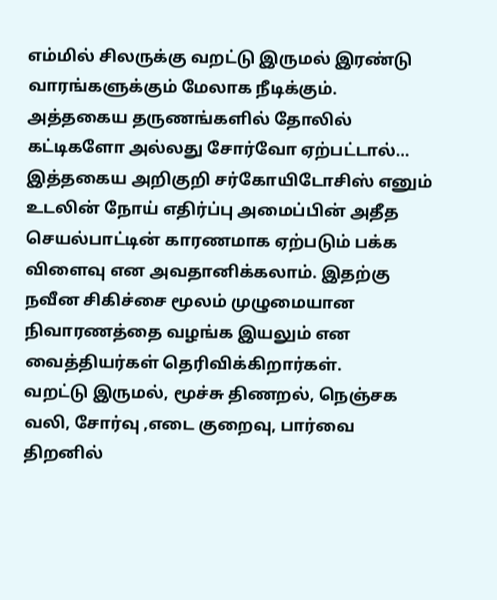எம்மில் சிலருக்கு வறட்டு இருமல் இரண்டு வாரங்களுக்கும் மேலாக நீடிக்கும். அத்தகைய தருணங்களில் தோலில் கட்டிகளோ அல்லது சோர்வோ ஏற்பட்டால்… இத்தகைய அறிகுறி சர்கோயிடோசிஸ் எனும் உடலின் நோய் எதிர்ப்பு அமைப்பின் அதீத செயல்பாட்டின் காரணமாக ஏற்படும் பக்க விளைவு என அவதானிக்கலாம். இதற்கு நவீன சிகிச்சை மூலம் முழுமையான நிவாரணத்தை வழங்க இயலும் என வைத்தியர்கள் தெரிவிக்கிறார்கள்.
வறட்டு இருமல், மூச்சு திணறல், நெஞ்சக வலி, சோர்வு ,எடை குறைவு, பார்வை திறனில்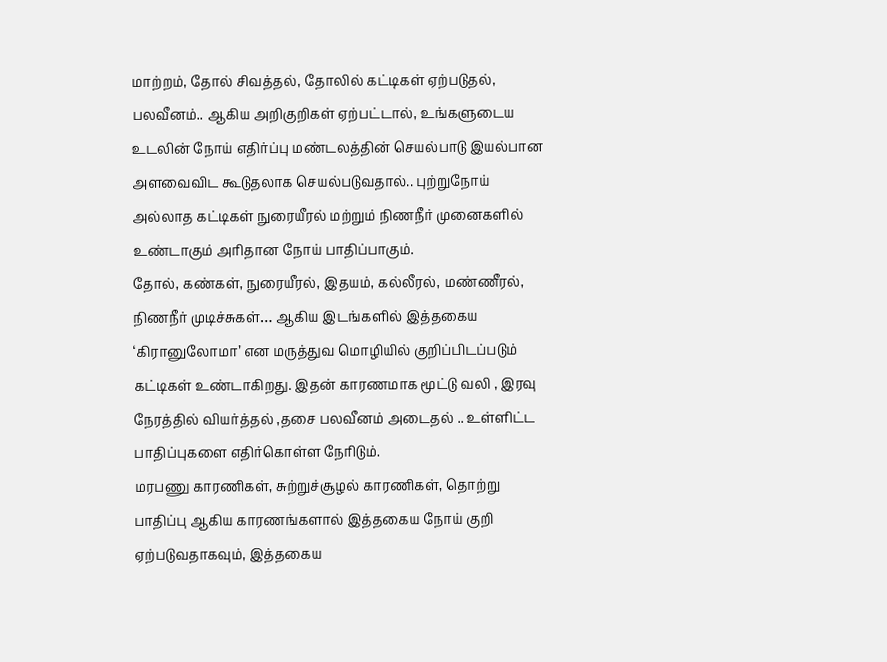மாற்றம், தோல் சிவத்தல், தோலில் கட்டிகள் ஏற்படுதல், பலவீனம்.. ஆகிய அறிகுறிகள் ஏற்பட்டால், உங்களுடைய உடலின் நோய் எதிர்ப்பு மண்டலத்தின் செயல்பாடு இயல்பான அளவைவிட கூடுதலாக செயல்படுவதால்.. புற்றுநோய் அல்லாத கட்டிகள் நுரையீரல் மற்றும் நிணநீர் முனைகளில் உண்டாகும் அரிதான நோய் பாதிப்பாகும்.
தோல், கண்கள், நுரையீரல், இதயம், கல்லீரல், மண்ணீரல், நிணநீர் முடிச்சுகள்… ஆகிய இடங்களில் இத்தகைய ‘கிரானுலோமா’ என மருத்துவ மொழியில் குறிப்பிடப்படும் கட்டிகள் உண்டாகிறது. இதன் காரணமாக மூட்டு வலி , இரவு நேரத்தில் வியர்த்தல் ,தசை பலவீனம் அடைதல் .. உள்ளிட்ட பாதிப்புகளை எதிர்கொள்ள நேரிடும்.
மரபணு காரணிகள், சுற்றுச்சூழல் காரணிகள், தொற்று பாதிப்பு ஆகிய காரணங்களால் இத்தகைய நோய் குறி ஏற்படுவதாகவும், இத்தகைய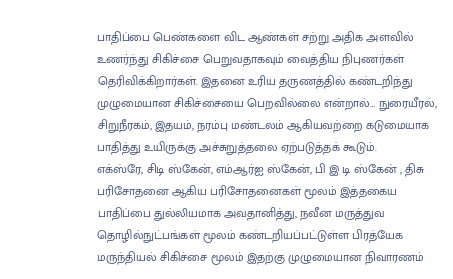பாதிப்பை பெண்களை விட ஆண்கள் சற்று அதிக அளவில் உணர்ந்து சிகிச்சை பெறுவதாகவும் வைத்திய நிபுணர்கள் தெரிவிக்கிறார்கள். இதனை உரிய தருணத்தில் கண்டறிந்து முழுமையான சிகிச்சையை பெறவில்லை என்றால்… நுரையீரல், சிறுநீரகம், இதயம், நரம்பு மண்டலம் ஆகியவற்றை கடுமையாக பாதித்து உயிருக்கு அச்சுறுத்தலை ஏற்படுத்தக் கூடும்.
எக்ஸ்ரே, சிடி ஸ்கேன், எம்ஆர்ஐ ஸ்கேன், பி இ டி ஸ்கேன் , திசு பரிசோதனை ஆகிய பரிசோதனைகள் மூலம் இத்தகைய பாதிப்பை துல்லியமாக அவதானித்து, நவீன மருத்துவ தொழில்நுட்பங்கள் மூலம் கண்டறியப்பட்டுள்ள பிரத்யேக மருந்தியல் சிகிச்சை மூலம் இதற்கு முழுமையான நிவாரணம்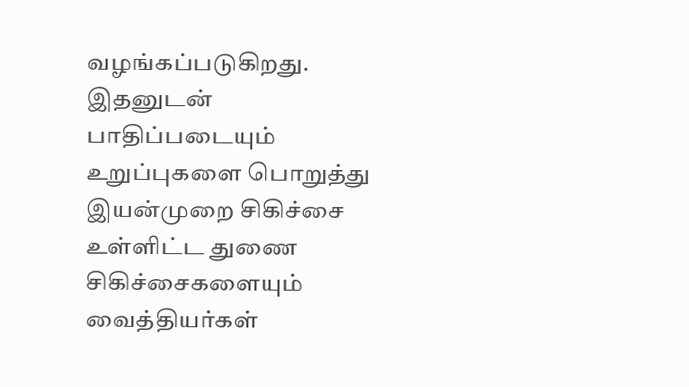வழங்கப்படுகிறது. இதனுடன் பாதிப்படையும் உறுப்புகளை பொறுத்து இயன்முறை சிகிச்சை உள்ளிட்ட துணை சிகிச்சைகளையும் வைத்தியர்கள்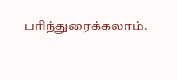பரிந்துரைக்கலாம்.